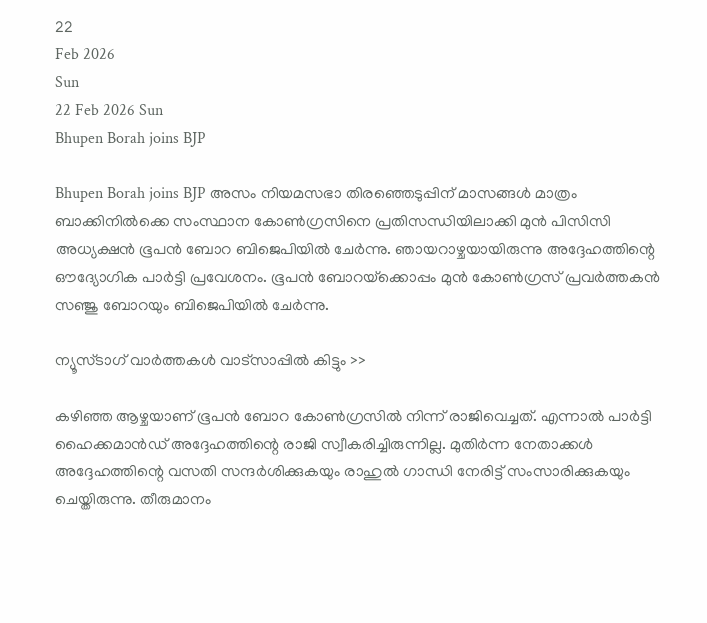22
Feb 2026
Sun
22 Feb 2026 Sun
Bhupen Borah joins BJP

Bhupen Borah joins BJP അസം നിയമസഭാ തിരഞ്ഞെടുപ്പിന് മാസങ്ങള്‍ മാത്രം ബാക്കിനില്‍ക്കെ സംസ്ഥാന കോണ്‍ഗ്രസിനെ പ്രതിസന്ധിയിലാക്കി മുന്‍ പിസിസി അധ്യക്ഷന്‍ ഭൂപന്‍ ബോറ ബിജെപിയില്‍ ചേര്‍ന്നു. ഞായറാഴ്ചയായിരുന്നു അദ്ദേഹത്തിന്റെ ഔദ്യോഗിക പാര്‍ട്ടി പ്രവേശനം. ഭൂപന്‍ ബോറയ്‌ക്കൊപ്പം മുന്‍ കോണ്‍ഗ്രസ് പ്രവര്‍ത്തകന്‍ സഞ്ജു ബോറയും ബിജെപിയില്‍ ചേര്‍ന്നു.

ന്യൂസ്ടാഗ് വാര്‍ത്തകള്‍ വാട്‌സാപ്പില്‍ കിട്ടും >>

കഴിഞ്ഞ ആഴ്ചയാണ് ഭൂപന്‍ ബോറ കോണ്‍ഗ്രസില്‍ നിന്ന് രാജിവെച്ചത്. എന്നാല്‍ പാര്‍ട്ടി ഹൈക്കമാന്‍ഡ് അദ്ദേഹത്തിന്റെ രാജി സ്വീകരിച്ചിരുന്നില്ല. മുതിര്‍ന്ന നേതാക്കള്‍ അദ്ദേഹത്തിന്റെ വസതി സന്ദര്‍ശിക്കുകയും രാഹുല്‍ ഗാന്ധി നേരിട്ട് സംസാരിക്കുകയും ചെയ്തിരുന്നു. തീരുമാനം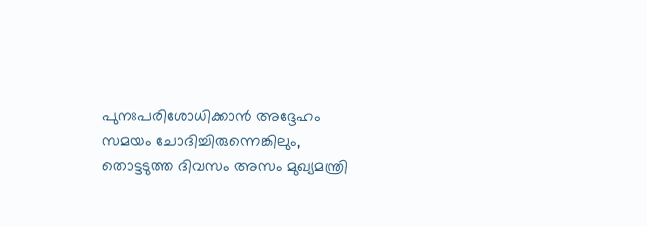പുനഃപരിശോധിക്കാന്‍ അദ്ദേഹം സമയം ചോദിച്ചിരുന്നെങ്കിലും, തൊട്ടടുത്ത ദിവസം അസം മുഖ്യമന്ത്രി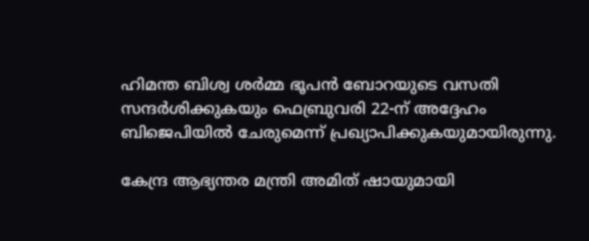ഹിമന്ത ബിശ്വ ശര്‍മ്മ ഭൂപന്‍ ബോറയുടെ വസതി സന്ദര്‍ശിക്കുകയും ഫെബ്രുവരി 22-ന് അദ്ദേഹം ബിജെപിയില്‍ ചേരുമെന്ന് പ്രഖ്യാപിക്കുകയുമായിരുന്നു.

കേന്ദ്ര ആഭ്യന്തര മന്ത്രി അമിത് ഷായുമായി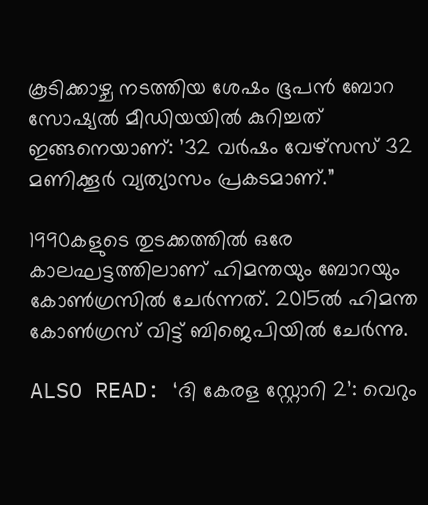കൂടിക്കാഴ്ച നടത്തിയ ശേഷം ഭൂപന്‍ ബോറ സോഷ്യല്‍ മീഡിയയില്‍ കുറിച്ചത് ഇങ്ങനെയാണ്: ’32 വര്‍ഷം വേഴ്‌സസ് 32 മണിക്കൂര്‍ വ്യത്യാസം പ്രകടമാണ്.”

1990കളുടെ തുടക്കത്തില്‍ ഒരേ കാലഘട്ടത്തിലാണ് ഹിമന്തയും ബോറയും കോണ്‍ഗ്രസില്‍ ചേര്‍ന്നത്. 2015ല്‍ ഹിമന്ത കോണ്‍ഗ്രസ് വിട്ട് ബിജെപിയില്‍ ചേര്‍ന്നു.

ALSO READ: ‘ദി കേരള സ്റ്റോറി 2’: വെറും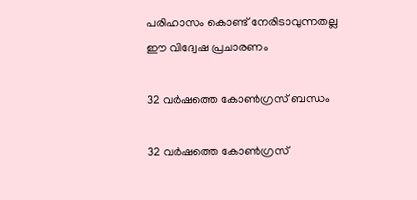പരിഹാസം കൊണ്ട് നേരിടാവുന്നതല്ല ഈ വിദ്വേഷ പ്രചാരണം

32 വര്‍ഷത്തെ കോണ്‍ഗ്രസ് ബന്ധം

32 വര്‍ഷത്തെ കോണ്‍ഗ്രസ്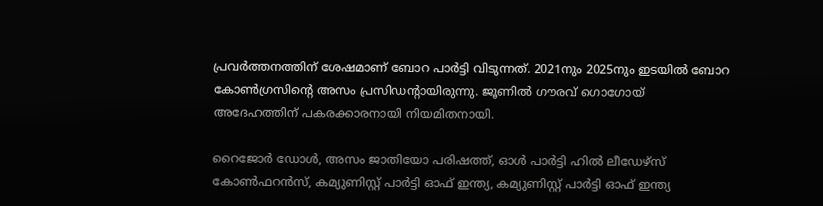പ്രവര്‍ത്തനത്തിന് ശേഷമാണ് ബോറ പാര്‍ട്ടി വിടുന്നത്. 2021നും 2025നും ഇടയില്‍ ബോറ കോണ്‍ഗ്രസിന്റെ അസം പ്രസിഡന്റായിരുന്നു. ജൂണില്‍ ഗൗരവ് ഗൊഗോയ് അദേഹത്തിന് പകരക്കാരനായി നിയമിതനായി.

റൈജോര്‍ ഡോള്‍, അസം ജാതിയോ പരിഷത്ത്, ഓള്‍ പാര്‍ട്ടി ഹില്‍ ലീഡേഴ്സ് കോണ്‍ഫറന്‍സ്, കമ്യുണിസ്റ്റ് പാര്‍ട്ടി ഓഫ് ഇന്ത്യ, കമ്യുണിസ്റ്റ് പാര്‍ട്ടി ഓഫ് ഇന്ത്യ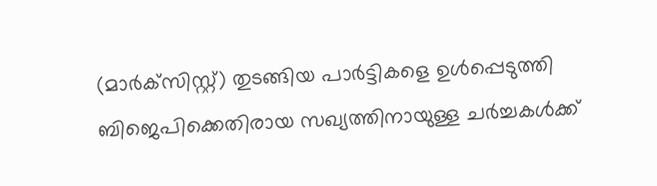(മാര്‍ക്‌സിസ്റ്റ്) തുടങ്ങിയ പാര്‍ട്ടികളെ ഉള്‍പ്പെടുത്തി ബിജെപിക്കെതിരായ സഖ്യത്തിനായുള്ള ചര്‍ച്ചകള്‍ക്ക്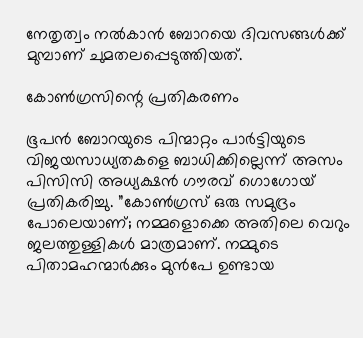നേതൃത്വം നല്‍കാന്‍ ബോറയെ ദിവസങ്ങള്‍ക്ക് മുമ്പാണ് ചുമതലപ്പെടുത്തിയത്.

കോണ്‍ഗ്രസിന്റെ പ്രതികരണം

ഭൂപന്‍ ബോറയുടെ പിന്മാറ്റം പാര്‍ട്ടിയുടെ വിജയസാധ്യതകളെ ബാധിക്കില്ലെന്ന് അസം പിസിസി അധ്യക്ഷന്‍ ഗൗരവ് ഗൊഗോയ് പ്രതികരിച്ചു. ”കോണ്‍ഗ്രസ് ഒരു സമുദ്രം പോലെയാണ്; നമ്മളൊക്കെ അതിലെ വെറും ജലത്തുള്ളികള്‍ മാത്രമാണ്. നമ്മുടെ പിതാമഹന്മാര്‍ക്കും മുന്‍പേ ഉണ്ടായ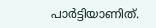പാര്‍ട്ടിയാണിത്.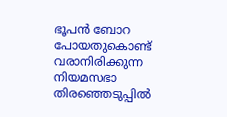ഭൂപന്‍ ബോറ പോയതുകൊണ്ട് വരാനിരിക്കുന്ന നിയമസഭാ തിരഞ്ഞെടുപ്പില്‍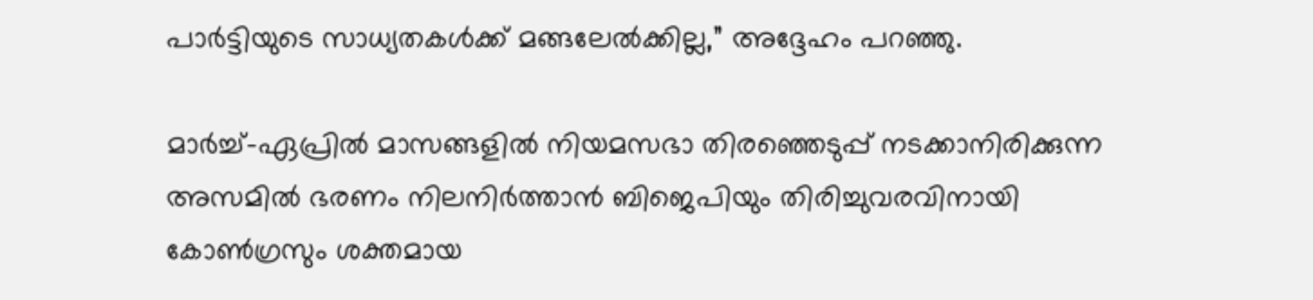പാര്‍ട്ടിയുടെ സാധ്യതകള്‍ക്ക് മങ്ങലേല്‍ക്കില്ല,” അദ്ദേഹം പറഞ്ഞു.

മാര്‍ച്ച്-ഏപ്രില്‍ മാസങ്ങളില്‍ നിയമസഭാ തിരഞ്ഞെടുപ്പ് നടക്കാനിരിക്കുന്ന അസമില്‍ ഭരണം നിലനിര്‍ത്താന്‍ ബിജെപിയും തിരിച്ചുവരവിനായി കോണ്‍ഗ്രസും ശക്തമായ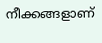നീക്കങ്ങളാണ്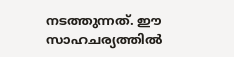നടത്തുന്നത്. ഈ സാഹചര്യത്തില്‍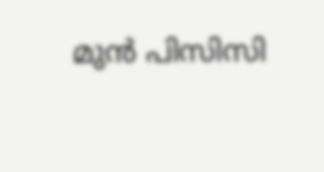മുന്‍ പിസിസി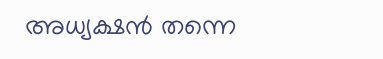അധ്യക്ഷന്‍ തന്നെ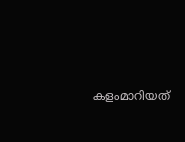കളംമാറിയത്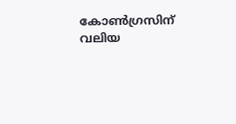കോണ്‍ഗ്രസിന് വലിയ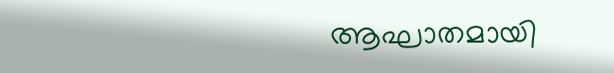ആഘാതമായി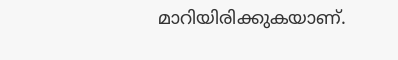മാറിയിരിക്കുകയാണ്.